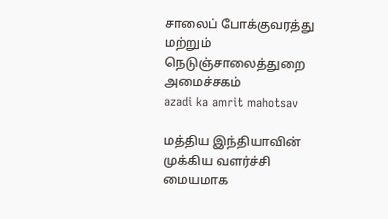சாலைப் போக்குவரத்து மற்றும் நெடுஞ்சாலைத்துறை அமைச்சகம்
azadi ka amrit mahotsav

மத்திய இந்தியாவின் முக்கிய வளர்ச்சி மையமாக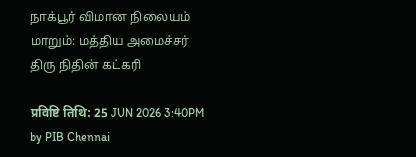நாக்பூர் விமான நிலையம் மாறும்: மத்திய அமைச்சர் திரு நிதின் கட்கரி

प्रविष्टि तिथि: 25 JUN 2026 3:40PM by PIB Chennai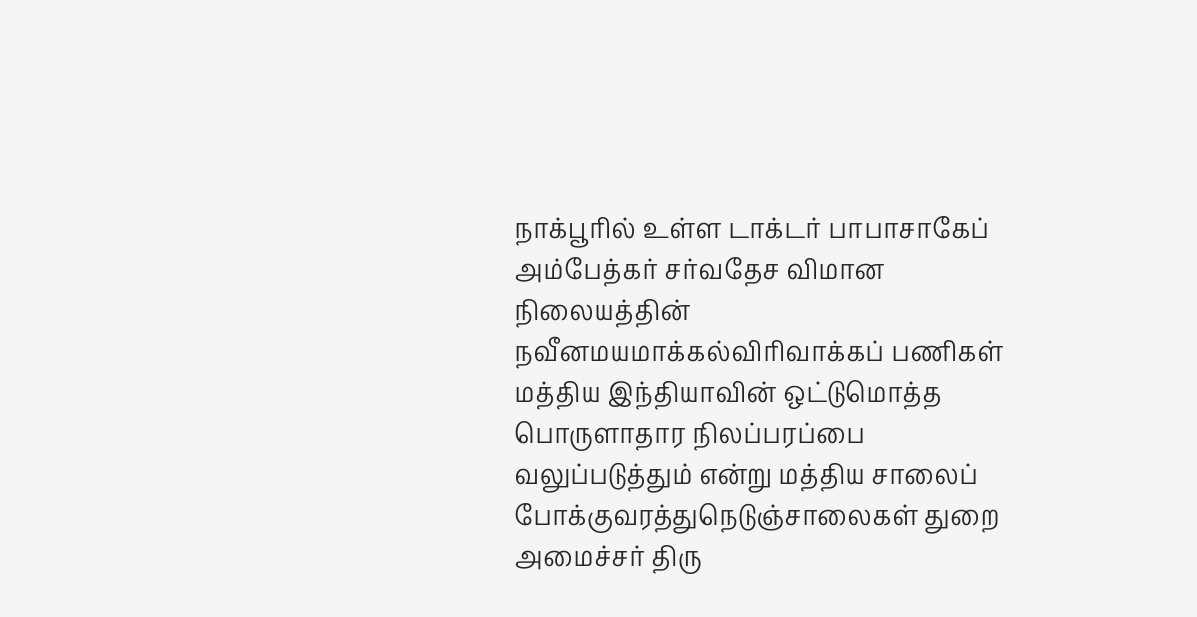நாக்பூரில் உள்ள டாக்டர் பாபாசாகேப் அம்பேத்கர் சர்வதேச விமான நிலையத்தின் நவீனமயமாக்கல்விரிவாக்கப் பணிகள் மத்திய இந்தியாவின் ஒட்டுமொத்த பொருளாதார நிலப்பரப்பை வலுப்படுத்தும் என்று மத்திய சாலைப் போக்குவரத்துநெடுஞ்சாலைகள் துறை அமைச்சர் திரு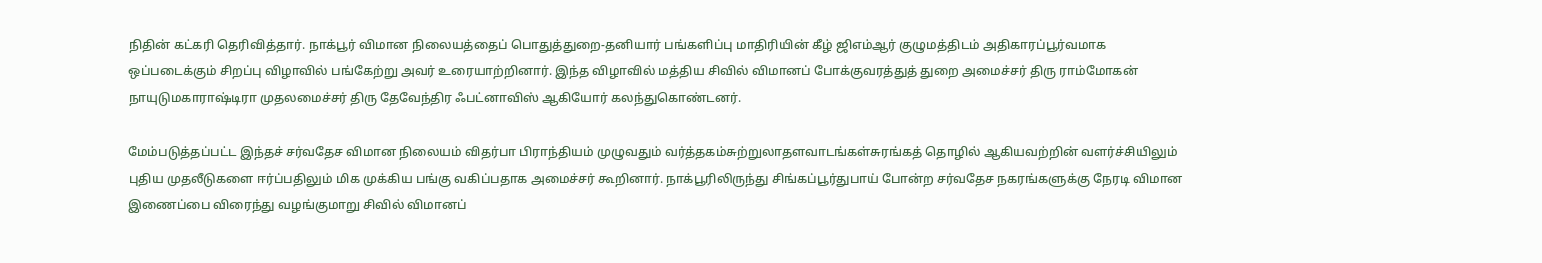நிதின் கட்கரி தெரிவித்தார். நாக்பூர் விமான நிலையத்தைப் பொதுத்துறை-தனியார் பங்களிப்பு மாதிரியின் கீழ் ஜிஎம்ஆர் குழுமத்திடம் அதிகாரப்பூர்வமாக ஒப்படைக்கும் சிறப்பு விழாவில் பங்கேற்று அவர் உரையாற்றினார். இந்த விழாவில் மத்திய சிவில் விமானப் போக்குவரத்துத் துறை அமைச்சர் திரு ராம்மோகன் நாயுடுமகாராஷ்டிரா முதலமைச்சர் திரு தேவேந்திர ஃபட்னாவிஸ் ஆகியோர் கலந்துகொண்டனர்.

மேம்படுத்தப்பட்ட இந்தச் சர்வதேச விமான நிலையம் விதர்பா பிராந்தியம் முழுவதும் வர்த்தகம்சுற்றுலாதளவாடங்கள்சுரங்கத் தொழில் ஆகியவற்றின் வளர்ச்சியிலும் புதிய முதலீடுகளை ஈர்ப்பதிலும் மிக முக்கிய பங்கு வகிப்பதாக அமைச்சர் கூறினார். நாக்பூரிலிருந்து சிங்கப்பூர்துபாய் போன்ற சர்வதேச நகரங்களுக்கு நேரடி விமான இணைப்பை விரைந்து வழங்குமாறு சிவில் விமானப்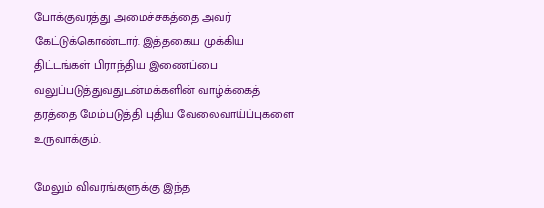போக்குவரத்து அமைச்சகத்தை அவர் கேட்டுக்கொண்டார். இத்தகைய முக்கிய திட்டங்கள் பிராந்திய இணைப்பை வலுப்படுத்துவதுடன்மக்களின் வாழ்க்கைத் தரத்தை மேம்படுத்தி புதிய வேலைவாய்ப்புகளை உருவாக்கும்.

மேலும் விவரங்களுக்கு இந்த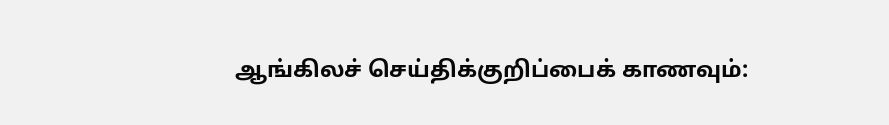ஆங்கிலச் செய்திக்குறிப்பைக் காணவும்: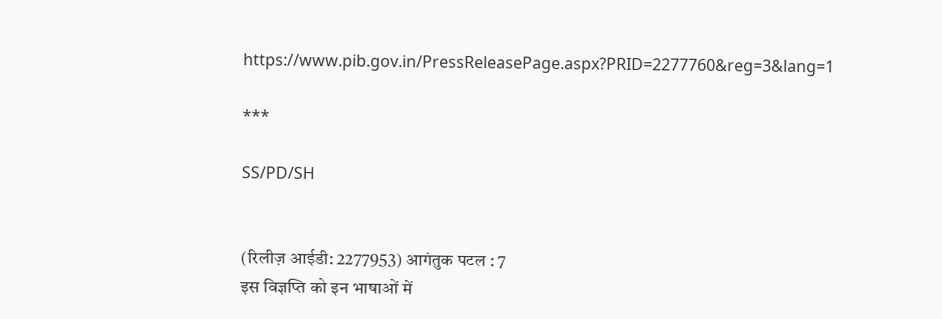https://www.pib.gov.in/PressReleasePage.aspx?PRID=2277760&reg=3&lang=1

***

SS/PD/SH


(रिलीज़ आईडी: 2277953) आगंतुक पटल : 7
इस विज्ञप्ति को इन भाषाओं में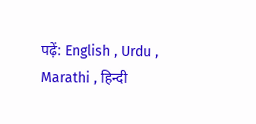पढ़ें: English , Urdu , Marathi , हिन्दी